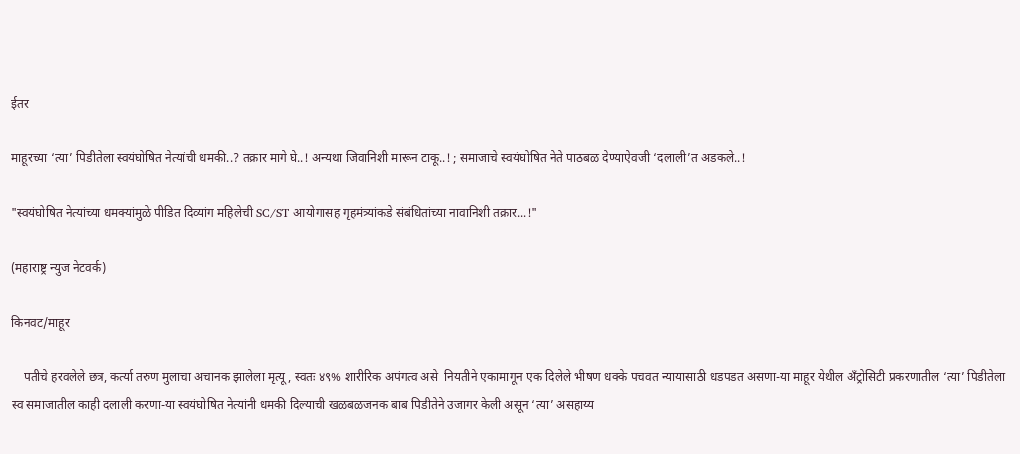ईतर

माहूरच्या ‘त्या’ पिडीतेला स्वयंघोषित नेत्यांची धमकी..? तक्रार मागे घे..! अन्यथा जिवानिशी मारून टाकू..! ; समाजाचे स्वयंघोषित नेते पाठबळ देण्याऐवजी ‘दलाली’त अडकले..!

"स्वयंघोषित नेत्यांच्या धमक्यांमुळे पीडित दिव्यांग महिलेची SC/ST आयोगासह गृहमंत्र्यांकडे संबंधितांच्या नावानिशी तक्रार...!"

(महाराष्ट्र न्युज नेटवर्क)

किनवट/माहूर

    पतीचे हरवलेले छत्र, कर्त्या तरुण मुलाचा अचानक झालेला मृत्यू, स्वतः ४९% शारीरिक अपंगत्व असे  नियतीने एकामागून एक दिलेले भीषण धक्के पचवत न्यायासाठी धडपडत असणा-या माहूर येथील अँट्रोसिटी प्रकरणातील ‘त्या’ पिडीतेला स्व समाजातील काही दलाली करणा-या स्वयंघोषित नेत्यांनी धमकी दिल्याची खळबळजनक बाब पिडीतेने उजागर केली असून ‘त्या’ असहाय्य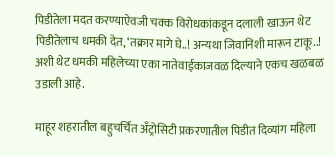पिडीतेला मदत करण्याऐवजी चक्क विरोधकांकडून दलाली खाऊन थेट पिडीतेलाच धमकी देत, ‘तक्रार मागे घे..! अन्यथा जिवानिशी मारून टाकू..! अशी थेट धमकी महिलेच्या एका नातेवाईकाजवळ दिल्याने एकच खळबळ उडाली आहे.

माहूर शहरातील बहुचर्चित अँट्रोसिटी प्रकरणातील पिडीत दिव्यांग महिला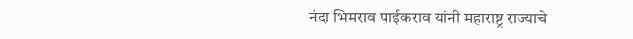नंदा भिमराव पाईकराव यांनी महाराष्ट्र राज्याचे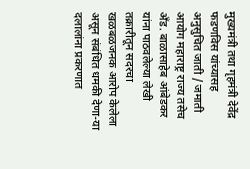मुख्यमंत्री तथा गृहमंत्री देवेंद्र फडणविस यांच्यासह अनुसुचित जाती / जमाती आयोग महाराष्ट्र राज्य तसेच अँड. बाळासाहेब आंबेडकर यांना पाठवलेल्या लेखी तक्रारीतून सदरचा खळबळजनक आरोप केलेला असून संबंधित धमकी देणा-या दलालांना प्रकरणात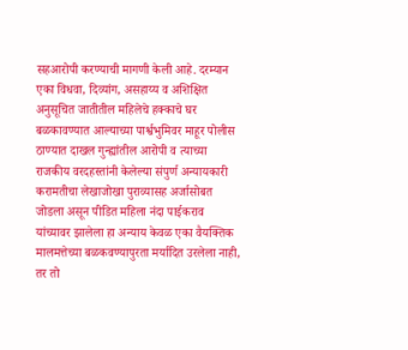सहआरोपी करण्याची मागणी केली आहे. दरम्यान एका विधवा, दिव्यांग, असहाय्य व अशिक्षित अनुसूचित जातीतील महिलेचे हक्काचे घर बळकावण्यात आल्याच्या पार्श्वभुमिवर माहूर पोलीस ठाण्यात दाखल गुन्ह्यांतील आरोपी व त्याच्या राजकीय वरदहस्तांनी केलेल्या संपुर्ण अन्यायकारी करामतीचा लेखाजोखा पुराव्यासह अर्जासोबत जोडला असून पीडित महिला नंदा पाईकराव यांच्यावर झालेला हा अन्याय केवळ एका वैयक्तिक मालमत्तेच्या बळकवण्यापुरता मर्यादित उरलेला नाही, तर तो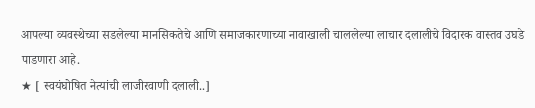आपल्या व्यवस्थेच्या सडलेल्या मानसिकतेचे आणि समाजकारणाच्या नावाखाली चाललेल्या लाचार दलालीचे विदारक वास्तव उघडे पाडणारा आहे.
★ [ स्वयंघोषित नेत्यांची लाजीरवाणी दलाली..]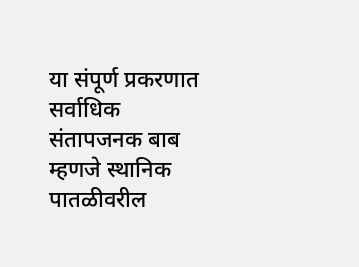या संपूर्ण प्रकरणात सर्वाधिक संतापजनक बाब म्हणजे स्थानिक पातळीवरील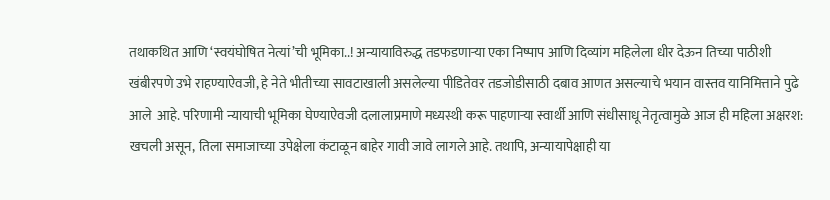तथाकथित आणि ‘स्वयंघोषित नेत्यां’ची भूमिका..! अन्यायाविरुद्ध तडफडणाऱ्या एका निष्पाप आणि दिव्यांग महिलेला धीर देऊन तिच्या पाठीशी खंबीरपणे उभे राहण्याऐवजी, हे नेते भीतीच्या सावटाखाली असलेल्या पीडितेवर तडजोडीसाठी दबाव आणत असल्याचे भयान वास्तव यानिमित्ताने पुढे आले  आहे. परिणामी न्यायाची भूमिका घेण्याऐवजी दलालाप्रमाणे मध्यस्थी करू पाहणाऱ्या स्वार्थी आणि संधीसाधू नेतृत्वामुळे आज ही महिला अक्षरश: खचली असून, तिला समाजाच्या उपेक्षेला कंटाळून बाहेर गावी जावे लागले आहे. तथापि, अन्यायापेक्षाही या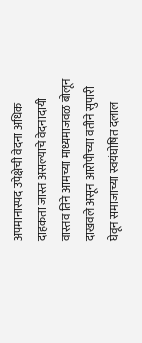अपमानास्पद उपेक्षेची वेदना अधिक दाहकता जास्त असल्याचे वेदनादायी वास्तव तिने आमच्या माध्यमाजवळ बोलून दाखवले असून आरोपीच्या वतीने सुपारी घेवून समाजाच्या स्वयंघोषित दलाल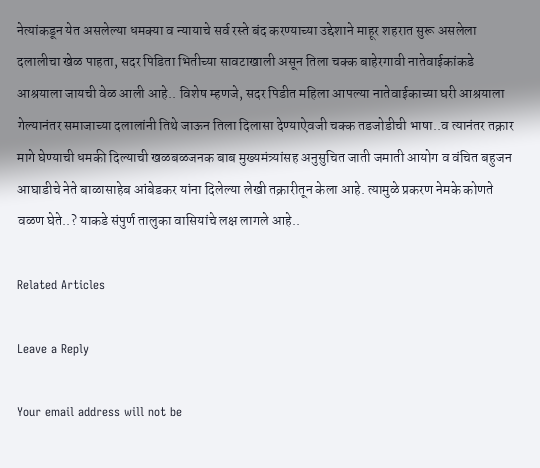नेत्यांकडून येत असलेल्या धमक्या व न्यायाचे सर्व रस्ते बंद करण्याच्या उद्देशाने माहूर शहरात सुरू असलेला दलालीचा खेळ पाहता, सदर पिडिता भितीच्या सावटाखाली असून तिला चक्क बाहेरगावी नातेवाईकांकडे आश्रयाला जायची वेळ आली आहे.. विशेष म्हणजे, सदर पिडीत महिला आपल्या नातेवाईकाच्या घरी आश्रयाला गेल्यानंतर समाजाच्या दलालांनी तिथे जाऊन तिला दिलासा देण्याऐवजी चक्क तडजोडीची भाषा..व त्यानंतर तक्रार मागे घेण्याची धमकी दिल्याची खळबळजनक बाब मुख्यमंत्र्यांसह अनुसुचित जाती जमाती आयोग व वंचित बहुजन आघाडीचे नेते बाळासाहेब आंबेडकर यांना दिलेल्या लेखी तक्रारीतून केला आहे. त्यामुळे प्रकरण नेमके कोणते वळण घेते..? याकडे संपुर्ण तालुका वासियांचे लक्ष लागले आहे..

Related Articles

Leave a Reply

Your email address will not be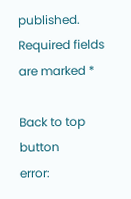published. Required fields are marked *

Back to top button
error: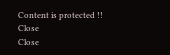Content is protected !!
Close
Close